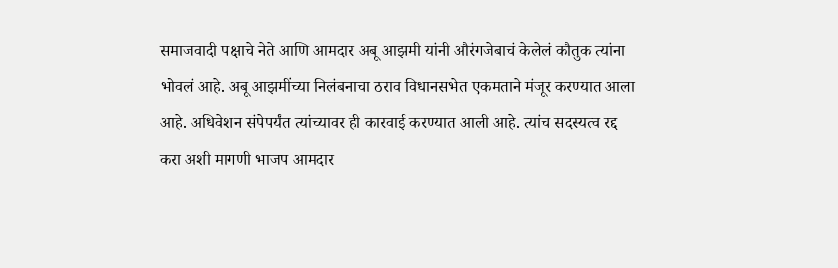समाजवादी पक्षाचे नेते आणि आमदार अबू आझमी यांनी औरंगजेबाचं केलेलं कौतुक त्यांना भोवलं आहे. अबू आझमींच्या निलंबनाचा ठराव विधानसभेत एकमताने मंजूर करण्यात आला आहे. अधिवेशन संपेपर्यंत त्यांच्यावर ही कारवाई करण्यात आली आहे. त्यांच सदस्यत्व रद्द करा अशी मागणी भाजप आमदार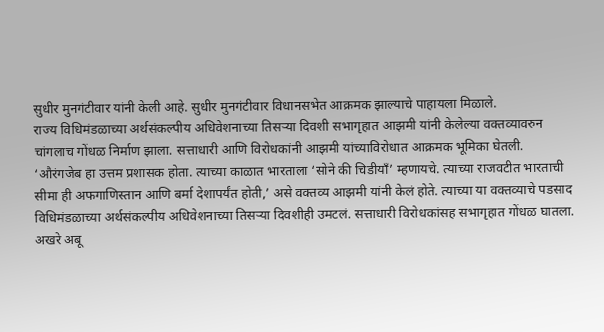सुधीर मुनगंटीवार यांनी केली आहे. सुधीर मुनगंटीवार विधानसभेत आक्रमक झाल्याचे पाहायला मिळाले.
राज्य विधिमंडळाच्या अर्थसंकल्पीय अधिवेशनाच्या तिसऱ्या दिवशी सभागृहात आझमी यांनी केलेल्या वक्तव्यावरुन चांगलाच गोंधळ निर्माण झाला. सत्ताधारी आणि विरोधकांनी आझमी यांच्याविरोधात आक्रमक भूमिका घेतली.
‘औरंगजेब हा उत्तम प्रशासक होता. त्याच्या काळात भारताला ‘सोने की चिडीयाँ’ म्हणायचे. त्याच्या राजवटीत भारताची सीमा ही अफगाणिस्तान आणि बर्मा देशापर्यंत होती,’ असे वक्तव्य आझमी यांनी केलं होते. त्याच्या या वक्तव्याचे पडसाद विधिमंडळाच्या अर्थसंकल्पीय अधिवेशनाच्या तिसऱ्या दिवशीही उमटलं. सत्ताधारी विरोधकांसह सभागृहात गोंधळ घातला.
अखरे अबू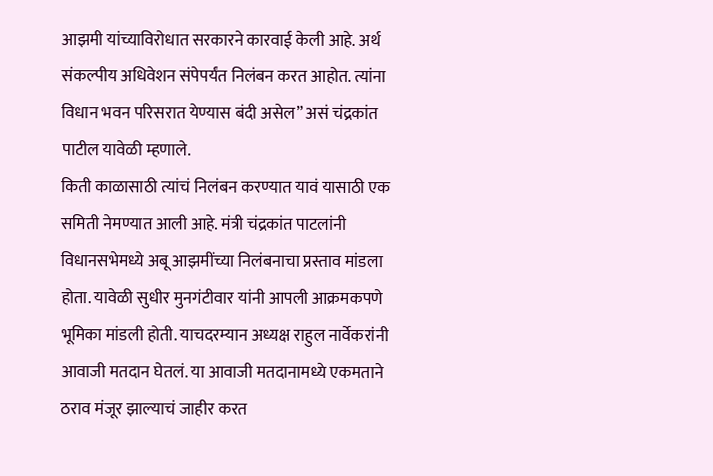आझमी यांच्याविरोधात सरकारने कारवाई केली आहे. अर्थ संकल्पीय अधिवेशन संपेपर्यंत निलंबन करत आहोत. त्यांना विधान भवन परिसरात येण्यास बंदी असेल” असं चंद्रकांत पाटील यावेळी म्हणाले.
किती काळासाठी त्यांचं निलंबन करण्यात यावं यासाठी एक समिती नेमण्यात आली आहे. मंत्री चंद्रकांत पाटलांनी विधानसभेमध्ये अबू आझमींच्या निलंबनाचा प्रस्ताव मांडला होता. यावेळी सुधीर मुनगंटीवार यांनी आपली आक्रमकपणे भूमिका मांडली होती. याचदरम्यान अध्यक्ष राहुल नार्वेकरांनी आवाजी मतदान घेतलं. या आवाजी मतदानामध्ये एकमताने ठराव मंजूर झाल्याचं जाहीर करत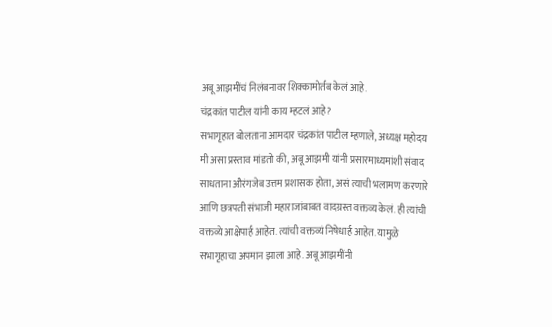अबू आझमींचं निलंबनावर शिक्कामोर्तब केलं आहे.
चंद्रकांत पाटील यांनी काय म्हटलं आहे?
सभागृहात बोलताना आमदार चंद्रकांत पाटील म्हणाले, अध्यक्ष महोदय मी असा प्रस्ताव मांडतो की, अबू आझमी यांनी प्रसारमाध्यमांशी संवाद साधताना औरंगजेब उत्तम प्रशासक होता, असं त्याची भलामण करणारे आणि छत्रपती संभाजी महाराजांबाबत वादग्रस्त वक्तव्य केलं. ही त्यांची वक्तव्ये आक्षेपार्ह आहेत. त्यांची वक्तव्यं निषेधार्ह आहेत. यामुळे सभागृहाचा अपमान झाला आहे. अबू आझमींनी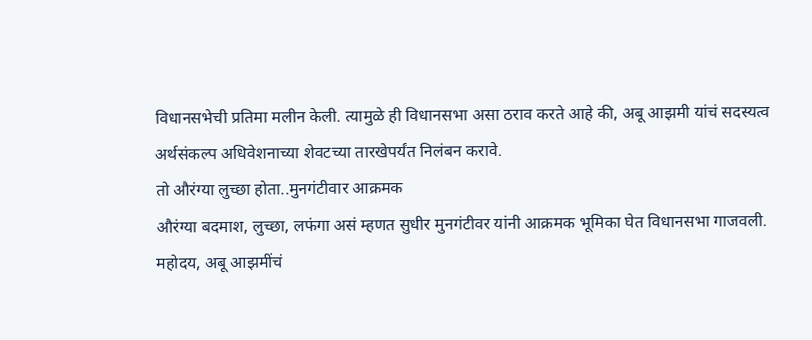विधानसभेची प्रतिमा मलीन केली. त्यामुळे ही विधानसभा असा ठराव करते आहे की, अबू आझमी यांचं सदस्यत्व अर्थसंकल्प अधिवेशनाच्या शेवटच्या तारखेपर्यंत निलंबन करावे.
तो औरंग्या लुच्छा होता..मुनगंटीवार आक्रमक
औरंग्या बदमाश, लुच्छा, लफंगा असं म्हणत सुधीर मुनगंटीवर यांनी आक्रमक भूमिका घेत विधानसभा गाजवली. महोदय, अबू आझमींचं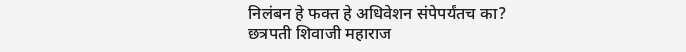निलंबन हे फक्त हे अधिवेशन संपेपर्यंतच का? छत्रपती शिवाजी महाराज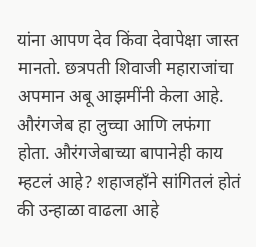यांना आपण देव किंवा देवापेक्षा जास्त मानतो. छत्रपती शिवाजी महाराजांचा अपमान अबू आझमींनी केला आहे.
औरंगजेब हा लुच्चा आणि लफंगा होता. औरंगजेबाच्या बापानेही काय म्हटलं आहे? शहाजहाँने सांगितलं होतं की उन्हाळा वाढला आहे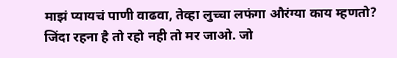माझं प्यायचं पाणी वाढवा, तेव्हा लुच्चा लफंगा औरंग्या काय म्हणतो? जिंदा रहना है तो रहो नही तो मर जाओ. जो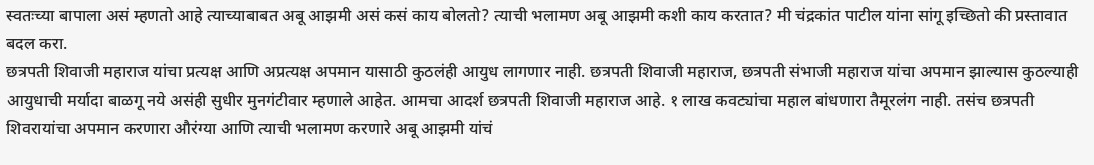स्वतःच्या बापाला असं म्हणतो आहे त्याच्याबाबत अबू आझमी असं कसं काय बोलतो? त्याची भलामण अबू आझमी कशी काय करतात? मी चंद्रकांत पाटील यांना सांगू इच्छितो की प्रस्तावात बदल करा.
छत्रपती शिवाजी महाराज यांचा प्रत्यक्ष आणि अप्रत्यक्ष अपमान यासाठी कुठलंही आयुध लागणार नाही. छत्रपती शिवाजी महाराज, छत्रपती संभाजी महाराज यांचा अपमान झाल्यास कुठल्याही आयुधाची मर्यादा बाळगू नये असंही सुधीर मुनगंटीवार म्हणाले आहेत. आमचा आदर्श छत्रपती शिवाजी महाराज आहे. १ लाख कवट्यांचा महाल बांधणारा तैमूरलंग नाही. तसंच छत्रपती शिवरायांचा अपमान करणारा औरंग्या आणि त्याची भलामण करणारे अबू आझमी यांचं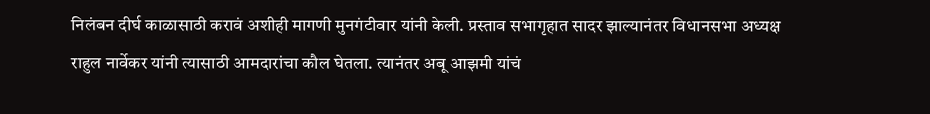निलंबन दीर्घ काळासाठी करावं अशीही मागणी मुनगंटीवार यांनी केली. प्रस्ताव सभागृहात सादर झाल्यानंतर विधानसभा अध्यक्ष राहुल नार्वेकर यांनी त्यासाठी आमदारांचा कौल घेतला. त्यानंतर अबू आझमी यांचं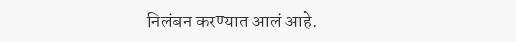निलंबन करण्यात आलं आहे.